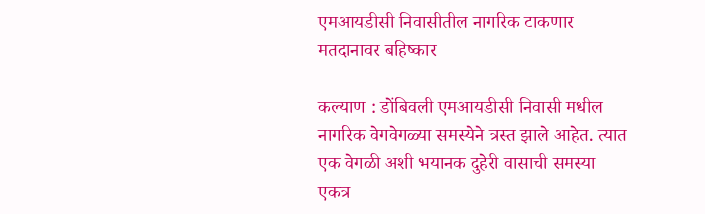एमआयडीसी निवासीतील नागरिक टाकणार मतदानावर बहिष्कार

कल्याण : डोंबिवली एमआयडीसी निवासी मधील नागरिक वेगवेगळ्या समस्येने त्रस्त झाले आहेत. त्यात एक वेगळी अशी भयानक दुहेरी वासाची समस्या एकत्र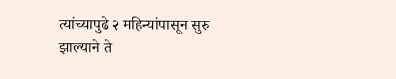त्यांच्यापुढे २ महिन्यांपासून सुरु झाल्याने ते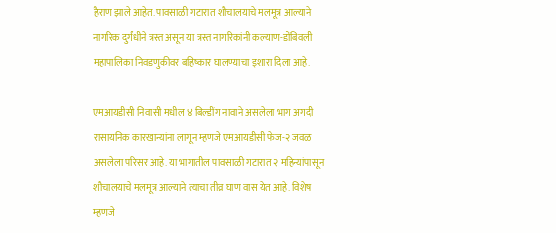हैराण झाले आहेत. पावसाळी गटारात शौचालयाचे मलमूत्र आल्याने नागरिक दुर्गंधीने त्रस्त असून या त्रस्त नागरिकांनी कल्याण-डोंबिवली महापालिका निवडणुकीवर बहिष्कार घालण्याचा इशारा दिला आहे.

एमआयडीसी निवासी मधील ४ बिल्डींग नावाने असलेला भाग अगदी रासायनिक कारखान्यांना लागून म्हणजे एमआयडीसी फेज-२ जवळ असलेला परिसर आहे. या भागातील पावसाळी गटारात २ महिन्यांपासून शौचालयाचे मलमूत्र आल्याने त्याचा तीव्र घाण वास येत आहे. विशेष म्हणजे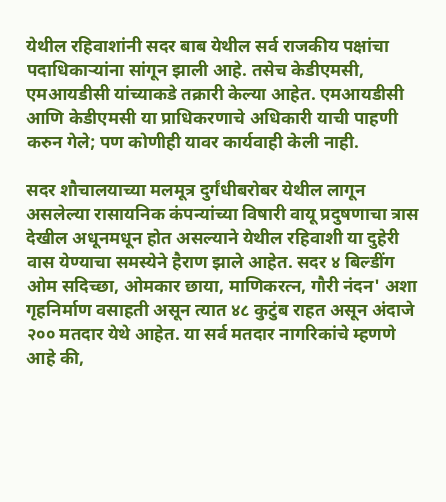येथील रहिवाशांनी सदर बाब येथील सर्व राजकीय पक्षांचा पदाधिकाऱ्यांना सांगून झाली आहे. तसेच केडीएमसी, एमआयडीसी यांच्याकडे तक्रारी केल्या आहेत. एमआयडीसी आणि केडीएमसी या प्राधिकरणाचे अधिकारी याची पाहणी करुन गेले; पण कोणीही यावर कार्यवाही केली नाही.

सदर शौचालयाच्या मलमूत्र दुर्गंधीबरोबर येथील लागून असलेल्या रासायनिक कंपन्यांच्या विषारी वायू प्रदुषणाचा त्रास देखील अधूनमधून होत असल्याने येथील रहिवाशी या दुहेरी वास येण्याचा समस्येने हैराण झाले आहेत. सदर ४ बिल्डींग ओम सदिच्छा, ओमकार छाया, माणिकरत्न, गौरी नंदन' अशा गृहनिर्माण वसाहती असून त्यात ४८ कुटुंब राहत असून अंदाजे २०० मतदार येथे आहेत. या सर्व मतदार नागरिकांचे म्हणणे आहे की,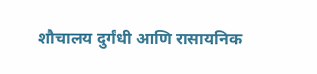शौचालय दुर्गंधी आणि रासायनिक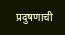प्रदुषणाची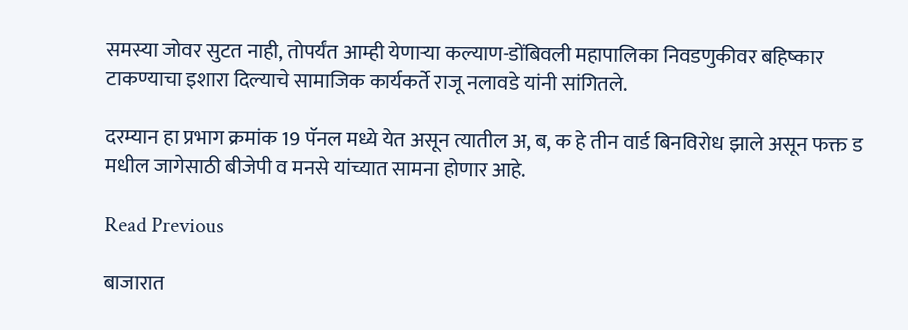समस्या जोवर सुटत नाही, तोपर्यंत आम्ही येणाऱ्या कल्याण-डोंबिवली महापालिका निवडणुकीवर बहिष्कार टाकण्याचा इशारा दिल्याचे सामाजिक कार्यकर्ते राजू नलावडे यांनी सांगितले.

दरम्यान हा प्रभाग क्रमांक 19 पॅनल मध्ये येत असून त्यातील अ, ब, क हे तीन वार्ड बिनविरोध झाले असून फक्त ड मधील जागेसाठी बीजेपी व मनसे यांच्यात सामना होणार आहे.

Read Previous

बाजारात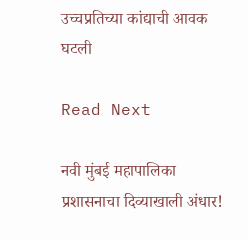उच्चप्रतिच्या कांद्याची आवक घटली

Read Next

नवी मुंबई महापालिका प्रशासनाचा दिव्याखाली अंधार!